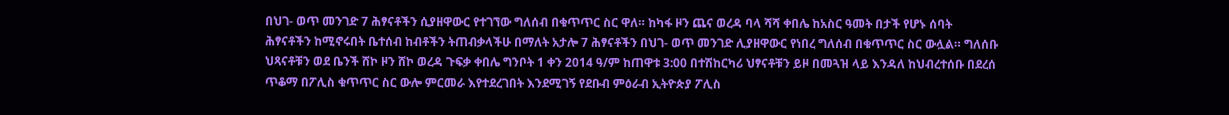በህገ- ወጥ መንገድ 7 ሕፃናቶችን ሲያዘዋውር የተገኘው ግለሰብ በቁጥጥር ስር ዋለ። ከካፋ ዞን ጨና ወረዳ ባላ ሻሻ ቀበሌ ከአስር ዓመት በታች የሆኑ ሰባት ሕፃናቶችን ከሚኖሩበት ቤተሰብ ከብቶችን ትጠብቃላችሁ በማለት አታሎ 7 ሕፃናቶችን በህገ- ወጥ መንገድ ሊያዘዋውር የነበረ ግለሰብ በቁጥጥር ስር ውሏል። ግለሰቡ ህጻናቶቹን ወደ ቤንች ሸኮ ዞን ሸኮ ወረዳ ጉፍቃ ቀበሌ ግንቦት 1 ቀን 2014 ዓ/ም ከጠዋቱ 3:00 በተሽከርካሪ ህፃናቶቹን ይዞ በመጓዝ ላይ እንዳለ ከህብረተሰቡ በደረሰ ጥቆማ በፖሊስ ቁጥጥር ስር ውሎ ምርመራ እየተደረገበት እንደሚገኝ የደቡብ ምዕራብ ኢትዮጵያ ፖሊስ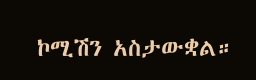ኮሚሽን አስታውቋል።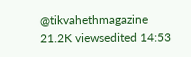@tikvahethmagazine 21.2K viewsedited 14:53